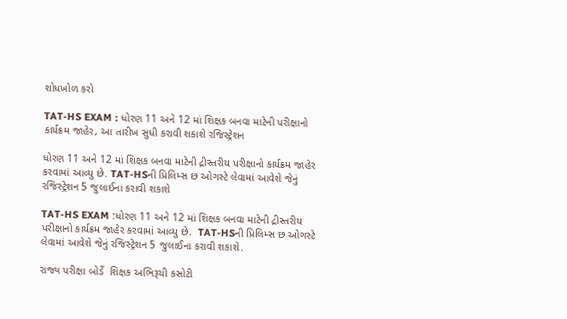શોધખોળ કરો

TAT-HS EXAM : ધોરણ 11 અને 12 માં શિક્ષક બનવા માટેની પરીક્ષાનો કાર્યક્રમ જાહેર, આ તારીખ સુધી કરાવી શકાશે રજિસ્ટ્રેશન

ધોરણ 11 અને 12 માં શિક્ષક બનવા માટેની દ્રીસ્તરીય પરીક્ષાનો કાર્યક્રમ જાહેર કરવામાં આવ્યુ છે. TAT-HSની પ્રિલિમ્સ છ ઓગસ્ટે લેવામાં આવેશે જેનું રજિસ્ટ્રેશન 5 જુલાઈના કરાવી શકાશે

TAT-HS EXAM :ધોરણ 11 અને 12 માં શિક્ષક બનવા માટેની દ્રીસ્તરીય પરીક્ષાનો કાર્યક્રમ જાહેર કરવામાં આવ્યુ છે.  TAT-HSની પ્રિલિમ્સ છ ઓગસ્ટે લેવામાં આવેશે જેનું રજિસ્ટ્રેશન 5 જુલાઈના કરાવી શકાશે.

રાજ્ય પરીક્ષા બોર્ડે  શિક્ષક અભિરૂચી કસોટી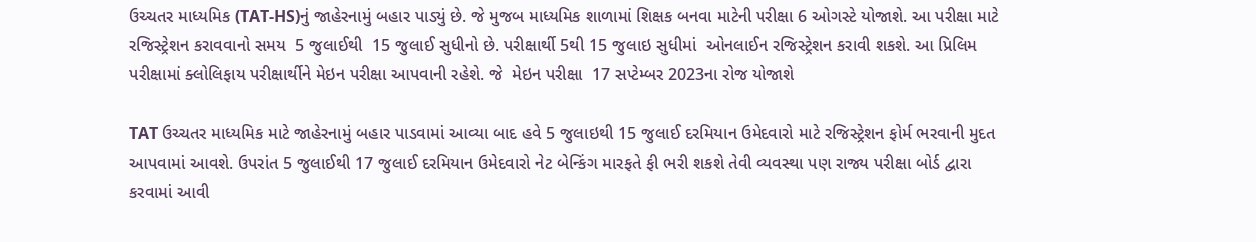ઉચ્ચતર માધ્યમિક (TAT-HS)નું જાહેરનામું બહાર પાડ્યું છે. જે મુજબ માધ્યમિક શાળામાં શિક્ષક બનવા માટેની પરીક્ષા 6 ઓગસ્ટે યોજાશે. આ પરીક્ષા માટે રજિસ્ટ્રેશન કરાવવાનો સમય  5 જુલાઈથી  15 જુલાઈ સુધીનો છે. પરીક્ષાર્થી 5થી 15 જુલાઇ સુધીમાં  ઓનલાઈન રજિસ્ટ્રેશન કરાવી શકશે. આ પ્રિલિમ પરીક્ષામાં ક્લોલિફાય પરીક્ષાર્થીને મેઇન પરીક્ષા આપવાની રહેશે. જે  મેઇન પરીક્ષા  17 સપ્ટેમ્બર 2023ના રોજ યોજાશે

TAT ઉચ્ચતર માધ્યમિક માટે જાહેરનામું બહાર પાડવામાં આવ્યા બાદ હવે 5 જુલાઇથી 15 જુલાઈ દરમિયાન ઉમેદવારો માટે રજિસ્ટ્રેશન ફોર્મ ભરવાની મુદત આપવામાં આવશે. ઉપરાંત 5 જુલાઈથી 17 જુલાઈ દરમિયાન ઉમેદવારો નેટ બેન્કિંગ મારફતે ફી ભરી શકશે તેવી વ્યવસ્થા પણ રાજ્ય પરીક્ષા બોર્ડ દ્વારા કરવામાં આવી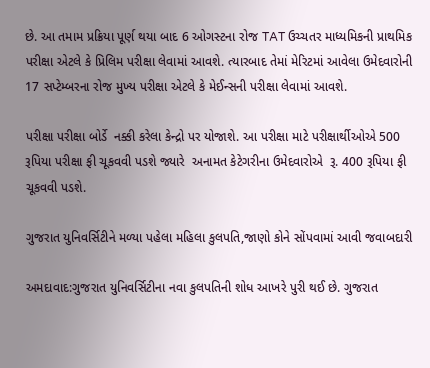છે. આ તમામ પ્રક્રિયા પૂર્ણ થયા બાદ 6 ઓગસ્ટના રોજ TAT ઉચ્ચતર માધ્યમિકની પ્રાથમિક પરીક્ષા એટલે કે પ્રિલિમ પરીક્ષા લેવામાં આવશે. ત્યારબાદ તેમાં મેરિટમાં આવેલા ઉમેદવારોની 17 સપ્ટેમ્બરના રોજ મુખ્ય પરીક્ષા એટલે કે મેઈન્સની પરીક્ષા લેવામાં આવશે.

પરીક્ષા પરીક્ષા બોર્ડે  નક્કી કરેલા કેન્દ્રો પર યોજાશે. આ પરીક્ષા માટે પરીક્ષાર્થીઓએ 500 રૂપિયા પરીક્ષા ફી ચૂકવવી પડશે જ્યારે  અનામત કેટેગરીના ઉમેદવારોએ  રૂ. 400 રૂપિયા ફી ચૂકવવી પડશે.

ગુજરાત યુનિવર્સિટીને મળ્યા પહેલા મહિલા કુલપતિ,જાણો કોને સોંપવામાં આવી જવાબદારી

અમદાવાદ:ગુજરાત યુનિવર્સિટીના નવા કુલપતિની શોધ આખરે પુરી થઈ છે. ગુજરાત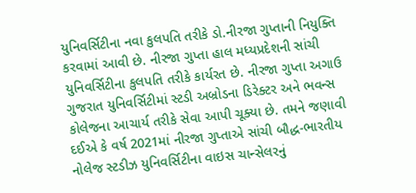યુનિવર્સિટીના નવા કુલપતિ તરીકે ડો.નીરજા ગુપ્તાની નિયુક્તિ કરવામાં આવી છે. નીરજા ગુપ્તા હાલ મધ્યપ્રદેશની સાંચી યુનિવર્સિટીના કુલપતિ તરીકે કાર્યરત છે. નીરજા ગુપ્તા અગાઉ ગુજરાત યુનિવર્સિટીમાં સ્ટડી અબ્રોડના ડિરેક્ટર અને ભવન્સ કોલેજના આચાર્ય તરીકે સેવા આપી ચૂક્યા છે. તમને જણાવી દઈએ કે વર્ષ 2021માં નીરજા ગુપ્તાએ સાંચી બૌદ્ધ-ભારતીય નોલેજ સ્ટડીઝ યુનિવર્સિટીના વાઇસ ચાન્સેલરનું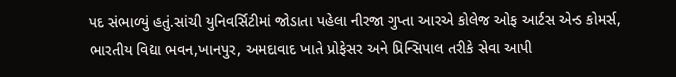પદ સંભાળ્યું હતું.સાંચી યુનિવર્સિટીમાં જોડાતા પહેલા નીરજા ગુપ્તા આરએ કોલેજ ઓફ આર્ટસ એન્ડ કોમર્સ, ભારતીય વિદ્યા ભવન,ખાનપુર, અમદાવાદ ખાતે પ્રોફેસર અને પ્રિન્સિપાલ તરીકે સેવા આપી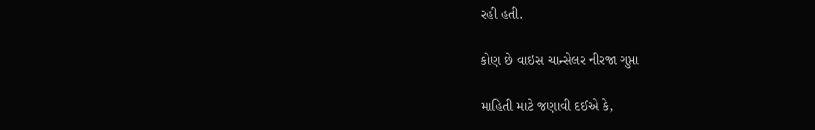રહી હતી.

કોણ છે વાઇસ ચાન્સેલર નીરજા ગુપ્તા

માહિતી માટે જણાવી દઈએ કે,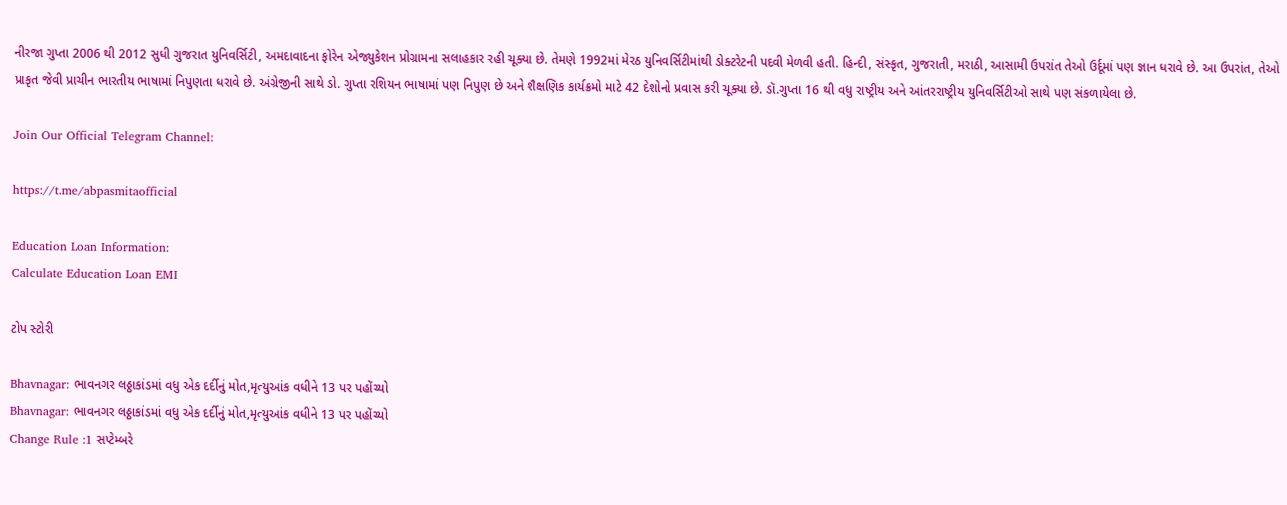નીરજા ગુપ્તા 2006 થી 2012 સુધી ગુજરાત યુનિવર્સિટી, અમદાવાદના ફોરેન એજ્યુકેશન પ્રોગ્રામના સલાહકાર રહી ચૂક્યા છે. તેમણે 1992માં મેરઠ યુનિવર્સિટીમાંથી ડોક્ટરેટની પદવી મેળવી હતી. હિન્દી, સંસ્કૃત, ગુજરાતી, મરાઠી, આસામી ઉપરાંત તેઓ ઉર્દૂમાં પણ જ્ઞાન ધરાવે છે. આ ઉપરાંત, તેઓ પ્રાકૃત જેવી પ્રાચીન ભારતીય ભાષામાં નિપુણતા ધરાવે છે. અંગ્રેજીની સાથે ડો. ગુપ્તા રશિયન ભાષામાં પણ નિપુણ છે અને શૈક્ષણિક કાર્યક્રમો માટે 42 દેશોનો પ્રવાસ કરી ચૂક્યા છે. ડૉ.ગુપ્તા 16 થી વધુ રાષ્ટ્રીય અને આંતરરાષ્ટ્રીય યુનિવર્સિટીઓ સાથે પણ સંકળાયેલા છે.

Join Our Official Telegram Channel:

https://t.me/abpasmitaofficial

Education Loan Information:
Calculate Education Loan EMI

ટોપ સ્ટોરી

Bhavnagar: ભાવનગર લઠ્ઠાકાંડમાં વધુ એક દર્દીનું મોત,મૃત્યુઆંક વધીને 13 પર પહોંચ્યો
Bhavnagar: ભાવનગર લઠ્ઠાકાંડમાં વધુ એક દર્દીનું મોત,મૃત્યુઆંક વધીને 13 પર પહોંચ્યો
Change Rule :1 સપ્ટેમ્બરે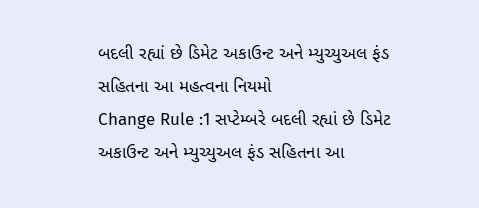બદલી રહ્યાં છે ડિમેટ અકાઉન્ટ અને મ્યુચ્યુઅલ ફંડ સહિતના આ મહત્વના નિયમો
Change Rule :1 સપ્ટેમ્બરે બદલી રહ્યાં છે ડિમેટ અકાઉન્ટ અને મ્યુચ્યુઅલ ફંડ સહિતના આ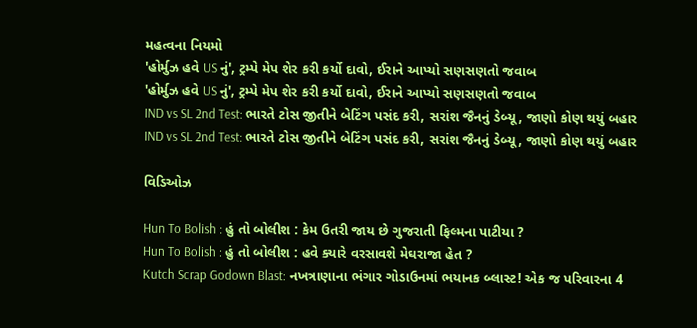મહત્વના નિયમો
'હોર્મુઝ હવે US નું', ટ્રમ્પે મેપ શેર કરી કર્યો દાવો, ઈરાને આપ્યો સણસણતો જવાબ
'હોર્મુઝ હવે US નું', ટ્રમ્પે મેપ શેર કરી કર્યો દાવો, ઈરાને આપ્યો સણસણતો જવાબ
IND vs SL 2nd Test: ભારતે ટોસ જીતીને બેટિંગ પસંદ કરી, સરાંશ જૈનનું ડેબ્યૂ, જાણો કોણ થયું બહાર
IND vs SL 2nd Test: ભારતે ટોસ જીતીને બેટિંગ પસંદ કરી, સરાંશ જૈનનું ડેબ્યૂ, જાણો કોણ થયું બહાર

વિડિઓઝ

Hun To Bolish : હું તો બોલીશ : કેમ ઉતરી જાય છે ગુજરાતી ફિલ્મના પાટીયા ?
Hun To Bolish : હું તો બોલીશ : હવે ક્યારે વરસાવશે મેઘરાજા હેત ?
Kutch Scrap Godown Blast: નખત્રાણાના ભંગાર ગોડાઉનમાં ભયાનક બ્લાસ્ટ! એક જ પરિવારના 4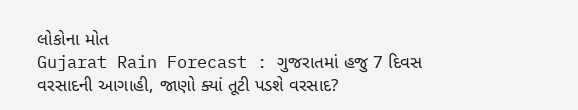લોકોના મોત
Gujarat Rain Forecast : ગુજરાતમાં હજુ 7 દિવસ વરસાદની આગાહી, જાણો ક્યાં તૂટી પડશે વરસાદ?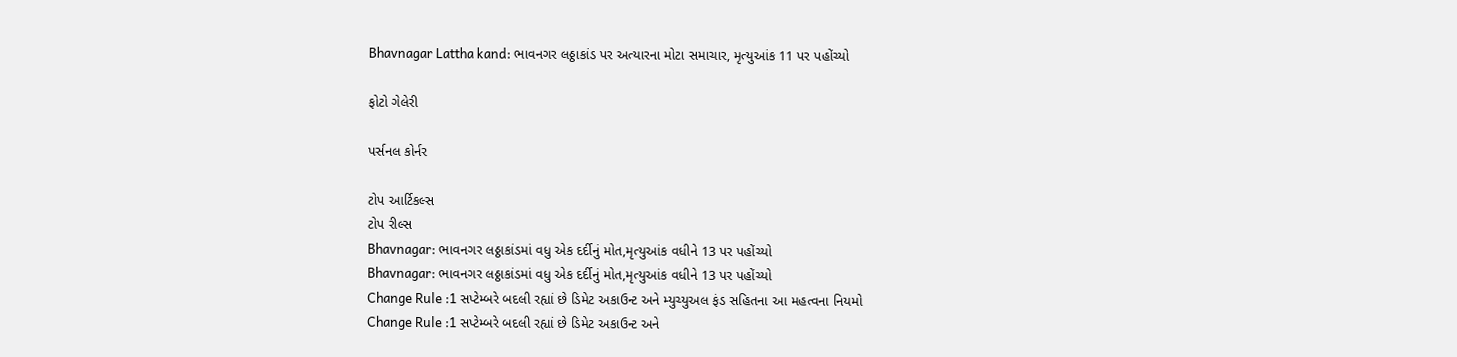Bhavnagar Lattha kand: ભાવનગર લઠ્ઠાકાંડ પર અત્યારના મોટા સમાચાર, મૃત્યુઆંક 11 પર પહોંચ્યો

ફોટો ગેલેરી

પર્સનલ કોર્નર

ટોપ આર્ટિકલ્સ
ટોપ રીલ્સ
Bhavnagar: ભાવનગર લઠ્ઠાકાંડમાં વધુ એક દર્દીનું મોત,મૃત્યુઆંક વધીને 13 પર પહોંચ્યો
Bhavnagar: ભાવનગર લઠ્ઠાકાંડમાં વધુ એક દર્દીનું મોત,મૃત્યુઆંક વધીને 13 પર પહોંચ્યો
Change Rule :1 સપ્ટેમ્બરે બદલી રહ્યાં છે ડિમેટ અકાઉન્ટ અને મ્યુચ્યુઅલ ફંડ સહિતના આ મહત્વના નિયમો
Change Rule :1 સપ્ટેમ્બરે બદલી રહ્યાં છે ડિમેટ અકાઉન્ટ અને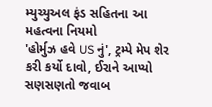મ્યુચ્યુઅલ ફંડ સહિતના આ મહત્વના નિયમો
'હોર્મુઝ હવે US નું', ટ્રમ્પે મેપ શેર કરી કર્યો દાવો, ઈરાને આપ્યો સણસણતો જવાબ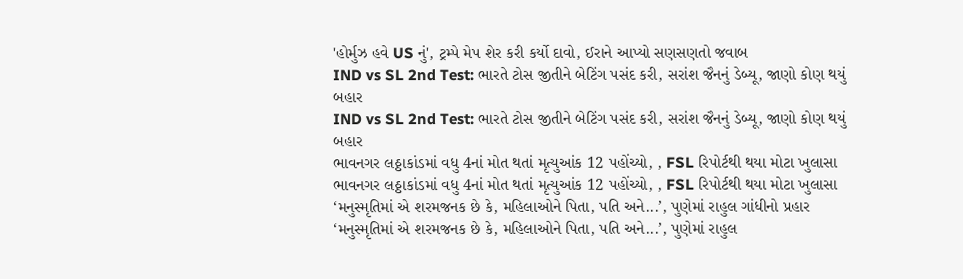'હોર્મુઝ હવે US નું', ટ્રમ્પે મેપ શેર કરી કર્યો દાવો, ઈરાને આપ્યો સણસણતો જવાબ
IND vs SL 2nd Test: ભારતે ટોસ જીતીને બેટિંગ પસંદ કરી, સરાંશ જૈનનું ડેબ્યૂ, જાણો કોણ થયું બહાર
IND vs SL 2nd Test: ભારતે ટોસ જીતીને બેટિંગ પસંદ કરી, સરાંશ જૈનનું ડેબ્યૂ, જાણો કોણ થયું બહાર
ભાવનગર લઠ્ઠાકાંડમાં વધુ 4નાં મોત થતાં મૃત્યુઆંક 12 પહોંચ્યો, , FSL રિપોર્ટથી થયા મોટા ખુલાસા
ભાવનગર લઠ્ઠાકાંડમાં વધુ 4નાં મોત થતાં મૃત્યુઆંક 12 પહોંચ્યો, , FSL રિપોર્ટથી થયા મોટા ખુલાસા
‘મનુસ્મૃતિમાં એ શરમજનક છે કે, મહિલાઓને પિતા, પતિ અને...’, પુણેમાં રાહુલ ગાંધીનો પ્રહાર
‘મનુસ્મૃતિમાં એ શરમજનક છે કે, મહિલાઓને પિતા, પતિ અને...’, પુણેમાં રાહુલ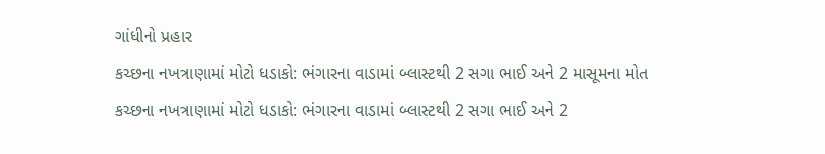ગાંધીનો પ્રહાર
કચ્છના નખત્રાણામાં મોટો ધડાકો: ભંગારના વાડામાં બ્લાસ્ટથી 2 સગા ભાઈ અને 2 માસૂમના મોત
કચ્છના નખત્રાણામાં મોટો ધડાકો: ભંગારના વાડામાં બ્લાસ્ટથી 2 સગા ભાઈ અને 2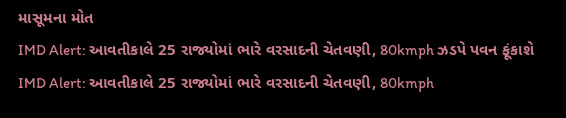માસૂમના મોત
IMD Alert: આવતીકાલે 25 રાજ્યોમાં ભારે વરસાદની ચેતવણી, 80kmph ઝડપે પવન ફૂંકાશે
IMD Alert: આવતીકાલે 25 રાજ્યોમાં ભારે વરસાદની ચેતવણી, 80kmph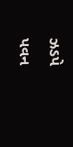ઝડપે પવન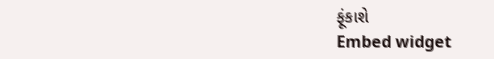ફૂંકાશે
Embed widget